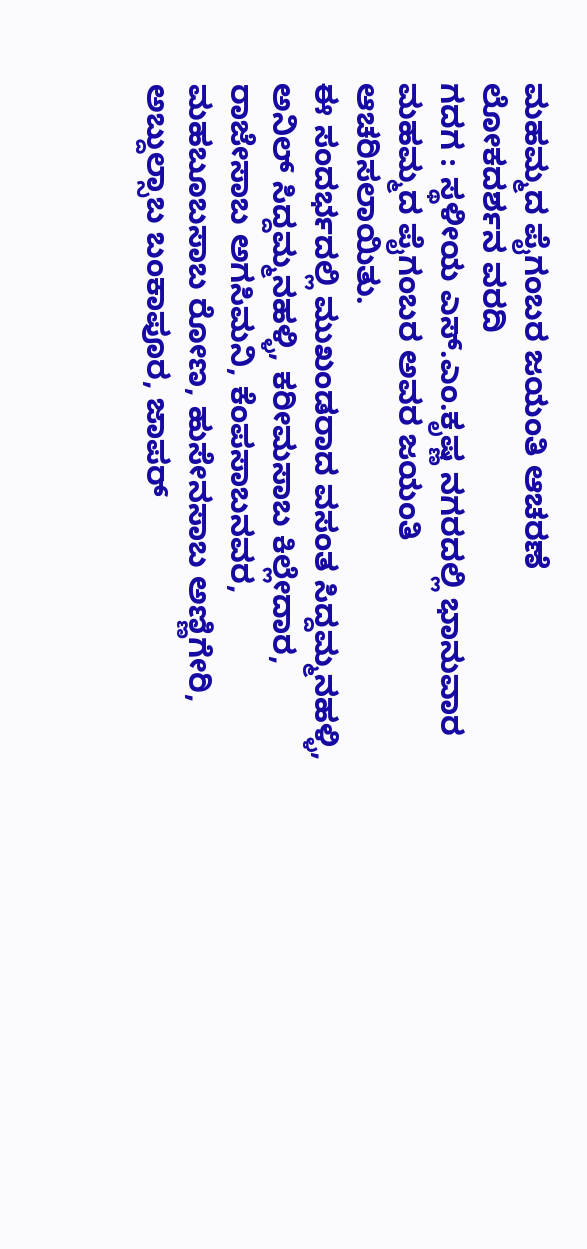ಮಹಮ್ಮದ ಪೈಗಂಬರ ಜಯಂತಿ ಆಚರಣೆ
ಲೋಕದರ್ಶನ ವರದಿ
ಗದಗ : ಸ್ಥಳೀಯ ಎಸ್.ಎಂ.ಕೃಷ್ಣ ನಗರದಲ್ಲಿ ಭಾನುವಾರ ಮಹಮ್ಮದ ಪೈಗಂಬರ ಅವರ ಜಯಂತಿ ಆಚರಿಸಲಾಯಿತು.
ಈ ಸಂದರ್ಭದಲ್ಲಿ ಮುಖಂಡರಾದ ವಸಂತ ಸಿದ್ದಮ್ಮನಹಳ್ಳಿ, ಅನಿಲ್ ಸಿದ್ದಮ್ಮನಹಳ್ಳಿ, ಕರೀಮಸಾಬ ಕಿಲ್ಲೇದಾರ, ರಾಜೇಸಾಬ ಅಗಸಿಮನಿ, ಕೆಂಪಸಾಬನವರ, ಮಹಬೂಬಸಾಬ ರೋಣ, ಹುಸೇನಸಾಬ ಅಣ್ಣಿಗೇರಿ, ಅಬ್ದುಲ್ಸಾಬ ಬಂಕಾಪೂರ, ಜಾಪರ್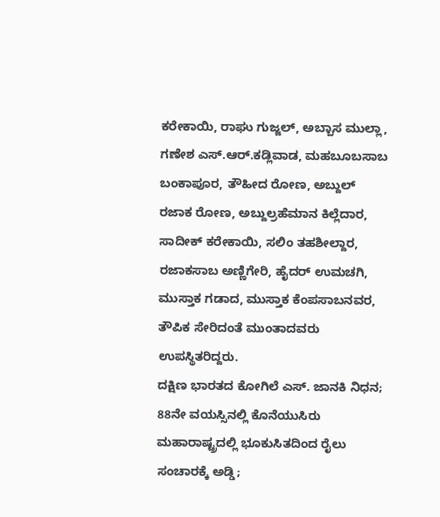ಕರೇಕಾಯಿ, ರಾಘು ಗುಜ್ಜಲ್, ಅಬ್ಬಾಸ ಮುಲ್ಲಾ, ಗಣೇಶ ಎಸ್.ಆರ್.ಕಡ್ಲಿವಾಡ, ಮಹಬೂಬಸಾಬ ಬಂಕಾಪೂರ, ತೌಹೀದ ರೋಣ, ಅಬ್ದುಲ್ ರಜಾಕ ರೋಣ, ಅಬ್ದುಲ್ರಹೆಮಾನ ಕಿಲ್ಲೆದಾರ, ಸಾದೀಕ್ ಕರೇಕಾಯಿ, ಸಲಿಂ ತಹಶೀಲ್ದಾರ, ರಜಾಕಸಾಬ ಅಣ್ಣಿಗೇರಿ, ಹೈದರ್ ಉಮಚಗಿ, ಮುಸ್ತಾಕ ಗಡಾದ, ಮುಸ್ತಾಕ ಕೆಂಪಸಾಬನವರ, ತೌಪಿಕ ಸೇರಿದಂತೆ ಮುಂತಾದವರು ಉಪಸ್ಥಿತರಿದ್ದರು.
ದಕ್ಷಿಣ ಭಾರತದ ಕೋಗಿಲೆ ಎಸ್. ಜಾನಕಿ ನಿಧನ; 88ನೇ ವಯಸ್ಸಿನಲ್ಲಿ ಕೊನೆಯುಸಿರು
ಮಹಾರಾಷ್ಟ್ರದಲ್ಲಿ ಭೂಕುಸಿತದಿಂದ ರೈಲು ಸಂಚಾರಕ್ಕೆ ಅಡ್ಡಿ;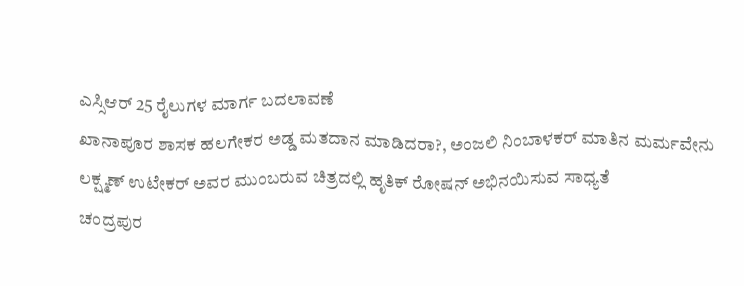ಎಸ್ಸಿಆರ್ 25 ರೈಲುಗಳ ಮಾರ್ಗ ಬದಲಾವಣೆ
ಖಾನಾಪೂರ ಶಾಸಕ ಹಲಗೇಕರ ಅಡ್ಡ ಮತದಾನ ಮಾಡಿದರಾ?, ಅಂಜಲಿ ನಿಂಬಾಳಕರ್ ಮಾತಿನ ಮರ್ಮವೇನು
ಲಕ್ಷ್ಮಣ್ ಉಟೇಕರ್ ಅವರ ಮುಂಬರುವ ಚಿತ್ರದಲ್ಲಿ ಹೃತಿಕ್ ರೋಷನ್ ಅಭಿನಯಿಸುವ ಸಾಧ್ಯತೆ
ಚಂದ್ರಪುರ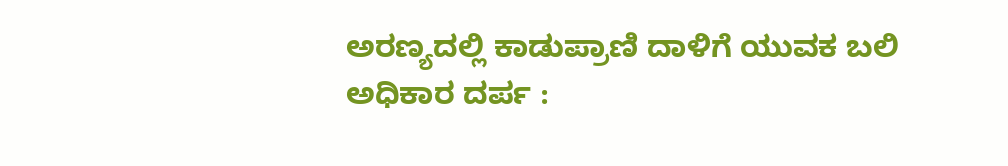ಅರಣ್ಯದಲ್ಲಿ ಕಾಡುಪ್ರಾಣಿ ದಾಳಿಗೆ ಯುವಕ ಬಲಿ
ಅಧಿಕಾರ ದರ್ಪ :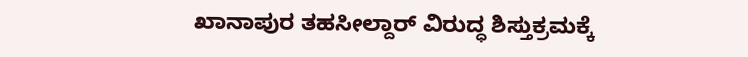ಖಾನಾಪುರ ತಹಸೀಲ್ದಾರ್ ವಿರುದ್ಧ ಶಿಸ್ತುಕ್ರಮಕ್ಕೆ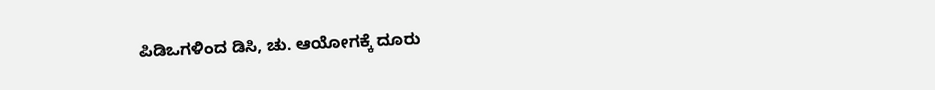ಪಿಡಿಒಗಳಿಂದ ಡಿಸಿ, ಚು. ಆಯೋಗಕ್ಕೆ ದೂರು